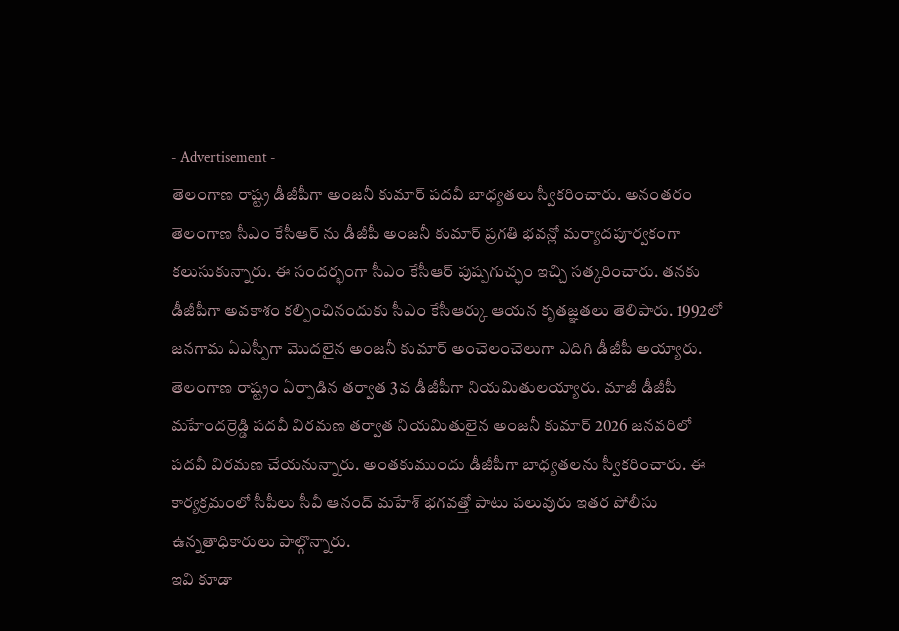- Advertisement -
తెలంగాణ రాష్ట్ర డీజీపీగా అంజనీ కుమార్ పదవీ బాధ్యతలు స్వీకరించారు. అనంతరం తెలంగాణ సీఎం కేసీఆర్ ను డీజీపీ అంజనీ కుమార్ ప్రగతి భవన్లో మర్యాదపూర్వకంగా కలుసుకున్నారు. ఈ సందర్భంగా సీఎం కేసీఆర్ పుష్పగుచ్ఛం ఇచ్చి సత్కరించారు. తనకు డీజీపీగా అవకాశం కల్పించినందుకు సీఎం కేసీఆర్కు ఆయన కృతజ్ఞతలు తెలిపారు. 1992లో జనగామ ఏఎస్పీగా మొదలైన అంజనీ కుమార్ అంచెలంచెలుగా ఎదిగి డీజీపీ అయ్యారు. తెలంగాణ రాష్ట్రం ఏర్పాడిన తర్వాత 3వ డీజీపీగా నియమితులయ్యారు. మాజీ డీజీపీ మహేందర్రెడ్డి పదవీ విరమణ తర్వాత నియమితులైన అంజనీ కుమార్ 2026 జనవరిలో పదవీ విరమణ చేయనున్నారు. అంతకుముందు డీజీపీగా బాధ్యతలను స్వీకరించారు. ఈ కార్యక్రమంలో సీపీలు సీవీ ఆనంద్ మహేశ్ భగవత్తో పాటు పలువురు ఇతర పోలీసు ఉన్నతాధికారులు పాల్గొన్నారు.
ఇవి కూడా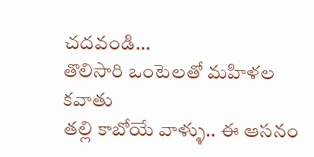చదవండి…
తొలిసారి ఒంటెలతో మహిళల కవాతు
తల్లి కాబోయే వాళ్ళు.. ఈ ఆసనం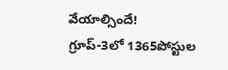వేయాల్సిందే!
గ్రూప్-3లో 1365పోస్టుల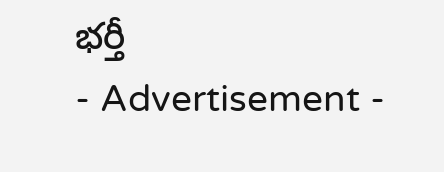భర్తీ
- Advertisement -